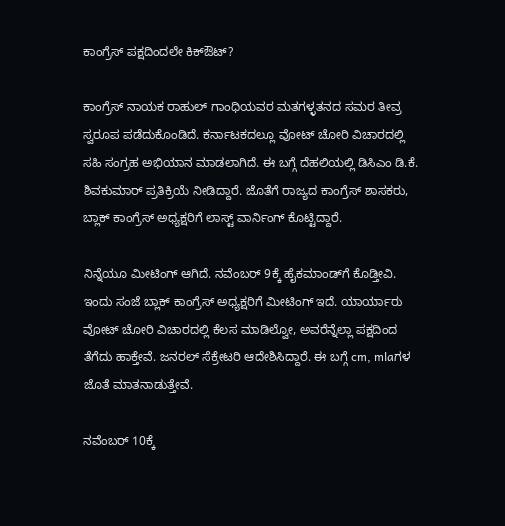ಕಾಂಗ್ರೆಸ್‌ ಪಕ್ಷದಿಂದಲೇ ಕಿಕ್‌ಔಟ್‌?

ಕಾಂಗ್ರೆಸ್ ನಾಯಕ ರಾಹುಲ್‌ ಗಾಂಧಿಯವರ ಮತಗಳ್ಳತನದ ಸಮರ ತೀವ್ರ ಸ್ವರೂಪ ಪಡೆದುಕೊಂಡಿದೆ. ಕರ್ನಾಟಕದಲ್ಲೂ ವೋಟ್‌ ಚೋರಿ ವಿಚಾರದಲ್ಲಿ ಸಹಿ ಸಂಗ್ರಹ ಅಭಿಯಾನ ಮಾಡಲಾಗಿದೆ. ಈ ಬಗ್ಗೆ ದೆಹಲಿಯಲ್ಲಿ ಡಿಸಿಎಂ ಡಿ.ಕೆ. ಶಿವಕುಮಾರ್‌ ಪ್ರತಿಕ್ರಿಯೆ ನೀಡಿದ್ದಾರೆ. ಜೊತೆಗೆ ರಾಜ್ಯದ ಕಾಂಗ್ರೆಸ್‌ ಶಾಸಕರು, ಬ್ಲಾಕ್‌ ಕಾಂಗ್ರೆಸ್‌ ಅಧ್ಯಕ್ಷರಿಗೆ ಲಾಸ್ಟ್‌ ವಾರ್ನಿಂಗ್‌ ಕೊಟ್ಟಿದ್ದಾರೆ.

ನಿನ್ನೆಯೂ ಮೀಟಿಂಗ್‌ ಆಗಿದೆ. ನವೆಂಬರ್‌ 9ಕ್ಕೆ ಹೈಕಮಾಂಡ್‌ಗೆ ಕೊಡ್ತೀವಿ. ಇಂದು ಸಂಜೆ ಬ್ಲಾಕ್‌ ಕಾಂಗ್ರೆಸ್‌ ಅಧ್ಯಕ್ಷರಿಗೆ ಮೀಟಿಂಗ್‌ ಇದೆ. ಯಾರ್ಯಾರು ವೋಟ್‌ ಚೋರಿ ವಿಚಾರದಲ್ಲಿ ಕೆಲಸ ಮಾಡಿಲ್ವೋ, ಅವರೆನ್ನೆಲ್ಲಾ ಪಕ್ಷದಿಂದ ತೆಗೆದು ಹಾಕ್ತೇವೆ. ಜನರಲ್‌ ಸೆಕ್ರೇಟರಿ ಆದೇಶಿಸಿದ್ದಾರೆ. ಈ ಬಗ್ಗೆ cm, mlaಗಳ ಜೊತೆ ಮಾತನಾಡುತ್ತೇವೆ.

ನವೆಂಬರ್‌ 10ಕ್ಕೆ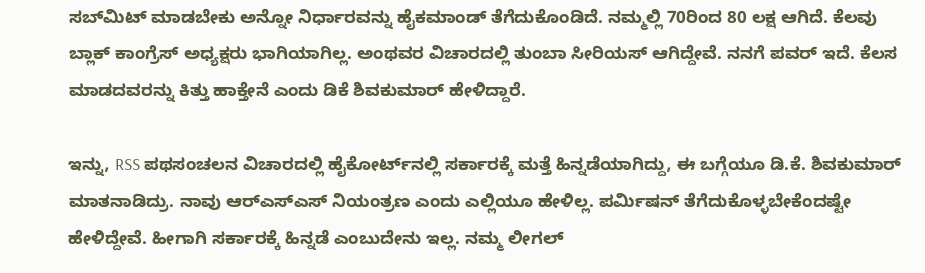ಸಬ್‌ಮಿಟ್‌ ಮಾಡಬೇಕು ಅನ್ನೋ ನಿರ್ಧಾರವನ್ನು ಹೈಕಮಾಂಡ್‌ ತೆಗೆದುಕೊಂಡಿದೆ. ನಮ್ಮಲ್ಲಿ 70ರಿಂದ 80 ಲಕ್ಷ ಆಗಿದೆ. ಕೆಲವು ಬ್ಲಾಕ್‌ ಕಾಂಗ್ರೆಸ್‌ ಅಧ್ಯಕ್ಷರು ಭಾಗಿಯಾಗಿಲ್ಲ. ಅಂಥವರ ವಿಚಾರದಲ್ಲಿ ತುಂಬಾ ಸೀರಿಯಸ್‌ ಆಗಿದ್ದೇವೆ. ನನಗೆ ಪವರ್‌ ಇದೆ. ಕೆಲಸ ಮಾಡದವರನ್ನು ಕಿತ್ತು ಹಾಕ್ತೇನೆ ಎಂದು ಡಿಕೆ ಶಿವಕುಮಾರ್ ಹೇಳಿದ್ದಾರೆ.

ಇನ್ನು, RSS ಪಥಸಂಚಲನ ವಿಚಾರದಲ್ಲಿ ಹೈಕೋರ್ಟ್‌ನಲ್ಲಿ ಸರ್ಕಾರಕ್ಕೆ ಮತ್ತೆ ಹಿನ್ನಡೆಯಾಗಿದ್ದು, ಈ ಬಗ್ಗೆಯೂ ಡಿ.ಕೆ. ಶಿವಕುಮಾರ್‌ ಮಾತನಾಡಿದ್ರು. ನಾವು ಆರ್‌ಎಸ್‌ಎಸ್‌ ನಿಯಂತ್ರಣ ಎಂದು ಎಲ್ಲಿಯೂ ಹೇಳಿಲ್ಲ. ಪರ್ಮಿಷನ್‌ ತೆಗೆದುಕೊಳ್ಳಬೇಕೆಂದಷ್ಟೇ ಹೇಳಿದ್ದೇವೆ. ಹೀಗಾಗಿ ಸರ್ಕಾರಕ್ಕೆ ಹಿನ್ನಡೆ ಎಂಬುದೇನು ಇಲ್ಲ. ನಮ್ಮ ಲೀಗಲ್‌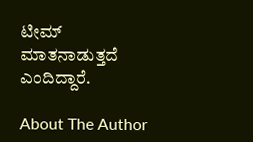ಟೀಮ್‌ ಮಾತನಾಡುತ್ತದೆ ಎಂದಿದ್ದಾರೆ.

About The Author